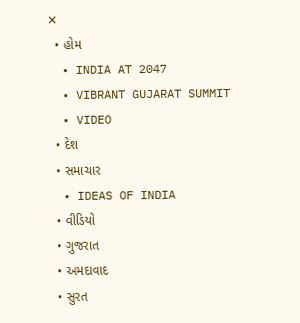✕
  • હોમ
  • INDIA AT 2047
  • VIBRANT GUJARAT SUMMIT
  • VIDEO
  • દેશ
  • સમાચાર
  • IDEAS OF INDIA
  • વીડિયો
  • ગુજરાત
  • અમદાવાદ
  • સુરત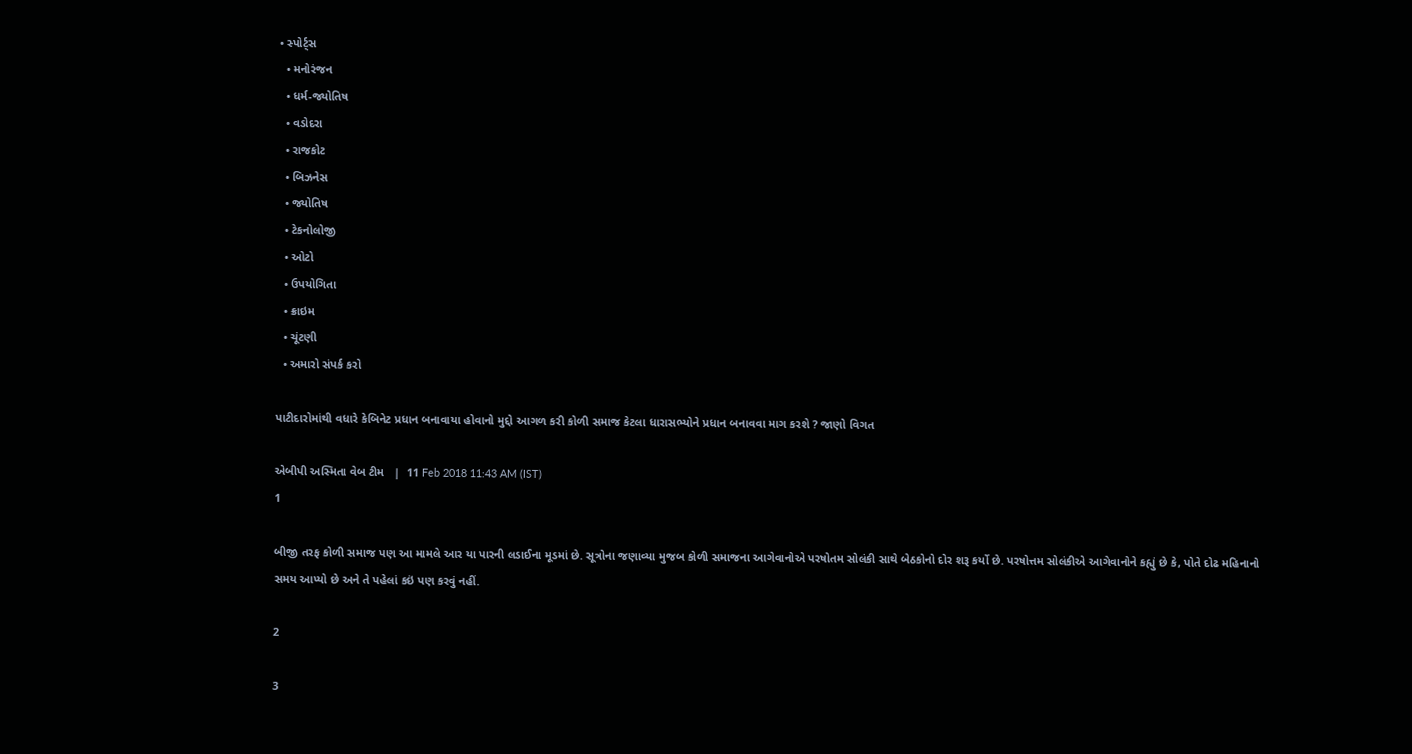• સ્પોર્ટ્સ
  • મનોરંજન
  • ધર્મ-જ્યોતિષ
  • વડોદરા
  • રાજકોટ
  • બિઝનેસ
  • જ્યોતિષ
  • ટેકનોલોજી
  • ઓટો
  • ઉપયોગિતા
  • ક્રાઇમ
  • ચૂંટણી
  • અમારો સંપર્ક કરો

પાટીદારોમાંથી વધારે કેબિનેટ પ્રધાન બનાવાયા હોવાનો મુદ્દો આગળ કરી કોળી સમાજ કેટલા ધારાસભ્યોને પ્રધાન બનાવવા માગ કરશે ? જાણો વિગત

એબીપી અસ્મિતા વેબ ટીમ   |  11 Feb 2018 11:43 AM (IST)
1

બીજી તરફ કોળી સમાજ પણ આ મામલે આર યા પારની લડાઈના મૂડમાં છે. સૂત્રોના જણાવ્યા મુજબ કોળી સમાજના આગેવાનોએ પરષોતમ સોલંકી સાથે બેઠકોનો દોર શરૂ કર્યો છે. પરષોત્તમ સોલંકીએ આગેવાનોને કહ્યું છે કે, પોતે દોઢ મહિનાનો સમય આપ્યો છે અને તે પહેલાં કઇં પણ કરવું નહીં.

2

3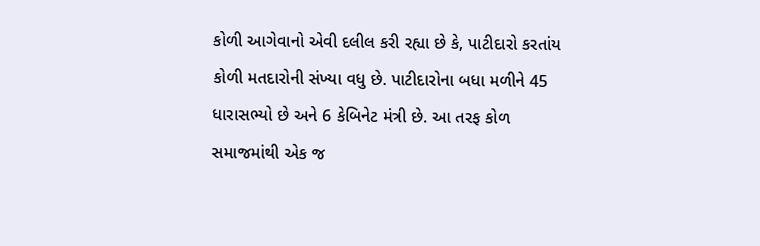કોળી આગેવાનો એવી દલીલ કરી રહ્યા છે કે, પાટીદારો કરતાંય કોળી મતદારોની સંખ્યા વધુ છે. પાટીદારોના બધા મળીને 45 ધારાસભ્યો છે અને 6 કેબિનેટ મંત્રી છે. આ તરફ કોળ સમાજમાંથી એક જ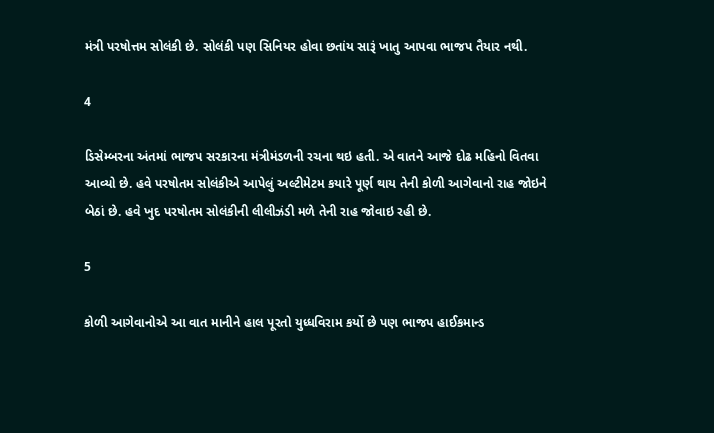મંત્રી પરષોત્તમ સોલંકી છે. સોલંકી પણ સિનિયર હોવા છતાંય સારૂં ખાતુ આપવા ભાજપ તૈયાર નથી.

4

ડિસેમ્બરના અંતમાં ભાજપ સરકારના મંત્રીમંડળની રચના થઇ હતી. એ વાતને આજે દોઢ મહિનો વિતવા આવ્યો છે. હવે પરષોતમ સોલંકીએ આપેલું અલ્ટીમેટમ કયારે પૂર્ણ થાય તેની કોળી આગેવાનો રાહ જોઇને બેઠાં છે. હવે ખુદ પરષોતમ સોલંકીની લીલીઝંડી મળે તેની રાહ જોવાઇ રહી છે.

5

કોળી આગેવાનોએ આ વાત માનીને હાલ પૂરતો યુધ્ધવિરામ કર્યો છે પણ ભાજપ હાઈકમાન્ડ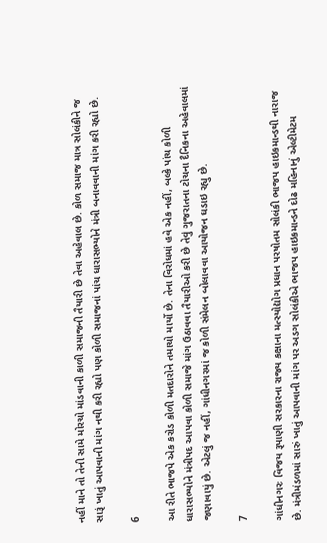નહીં માને તો તેની સામે મોરચો માંડવાની કાળી સમાજની તૈયારી છે તેવા અહેવાલ છે. કોળ સમાજ માત્ર સોલંકીને જ સારૂં ખાતું આપવાની માંગ નથી કરી રહ્યો પણ કોળી સમાજનાં પાંચ ધારાસભ્યોને મંત્રી બનાવવાની માંગ કરી રહ્યો છે.

6

આ રીતે ભાજપે એક કરોડ કોળી મતદારોને તમાચો માર્યો છે. તેના વિરોધમાં હવે એક નહીં, બલ્કે પાંચ કોળી ધારાસભ્યોને મંત્રીપદ આપવા કોળી સમાજે માંગ ઉઠાવવા તૈયારીઓ કરી છે તેવું ગુજરાતના ટોચના દૈનિકના અહેવાલમાં જણાવાયું છે. એટલું જ નહીં, ગાંધીનગરમાં જ કોળી સંમેલન બોલાવવા આયોજન ઘડાઇ રહ્યુ છે.

7

ગાંધીનગરઃ વિજય રૂપાણી સરકારના રાજ્ય કક્ષાના મત્સ્યોદ્યોગ પ્રધાન પરષોતમ સોલંકી ભાજપ હાઇકમાન્ડથી નારાજ છે. મંત્રીમંડળમાં સારું ખાતું આપવાની માંગ પર અડગ સોલંકીએ ભાજપ હાઇકમાન્ડને દોઢ મહિનાનું એલ્ટીમેટમ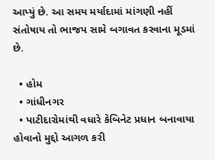આપ્યું છે. આ સમય મર્યાદામાં માંગણી નહીં સંતોષાય તો ભાજપ સામે બગાવત કરવાના મૂડમાં છે.

  • હોમ
  • ગાંધીનગર
  • પાટીદારોમાંથી વધારે કેબિનેટ પ્રધાન બનાવાયા હોવાનો મુદ્દો આગળ કરી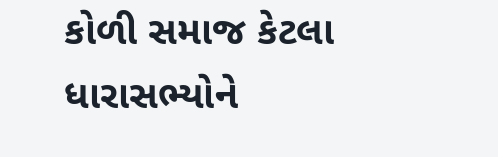કોળી સમાજ કેટલા ધારાસભ્યોને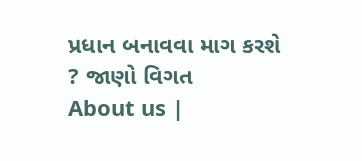પ્રધાન બનાવવા માગ કરશે ? જાણો વિગત
About us |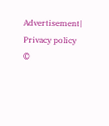Advertisement| Privacy policy
©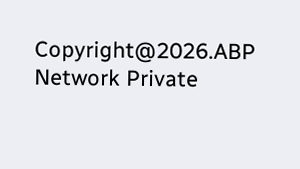Copyright@2026.ABP Network Private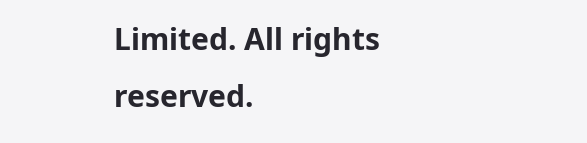Limited. All rights reserved.